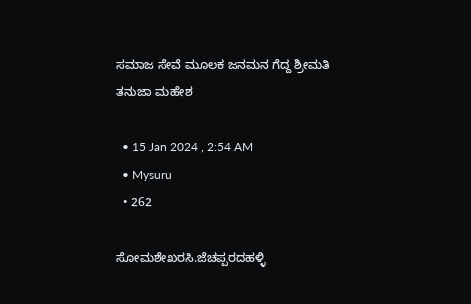ಸಮಾಜ ಸೇವೆ ಮೂಲಕ ಜನಮನ ಗೆದ್ದ ಶ್ರೀಮತಿ ತನುಜಾ ಮಹೇಶ

  • 15 Jan 2024 , 2:54 AM
  • Mysuru
  • 262

ಸೋಮಶೇಖರಸಿ.ಜೆಚಪ್ಪರದಹಳ್ಳಿ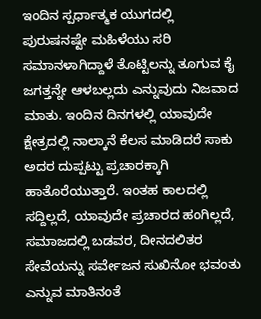ಇಂದಿನ ಸ್ಪರ್ಧಾತ್ಮಕ ಯುಗದಲ್ಲಿ ಪುರುಷನಷ್ಟೇ ಮಹಿಳೆಯು ಸರಿ ಸಮಾನಳಾಗಿದ್ದಾಳೆ ತೊಟ್ಟಿಲನ್ನು ತೂಗುವ ಕೈ ಜಗತ್ತನ್ನೇ ಆಳಬಲ್ಲದು ಎನ್ನುವುದು ನಿಜವಾದ ಮಾತು. ಇಂದಿನ ದಿನಗಳಲ್ಲಿ ಯಾವುದೇ ಕ್ಷೇತ್ರದಲ್ಲಿ ನಾಲ್ಕಾನೆ ಕೆಲಸ ಮಾಡಿದರೆ ಸಾಕು ಅದರ ದುಪ್ಪಟ್ಟು ಪ್ರಚಾರಕ್ಕಾಗಿ ಹಾತೊರೆಯುತ್ತಾರೆ. ಇಂತಹ ಕಾಲದಲ್ಲಿ ಸದ್ದಿಲ್ಲದೆ, ಯಾವುದೇ ಪ್ರಚಾರದ ಹಂಗಿಲ್ಲದೆ, ಸಮಾಜದಲ್ಲಿ ಬಡವರ, ದೀನದಲಿತರ ಸೇವೆಯನ್ನು ಸರ್ವೇಜನ ಸುಖಿನೋ ಭವಂತು ಎನ್ನುವ ಮಾತಿನಂತೆ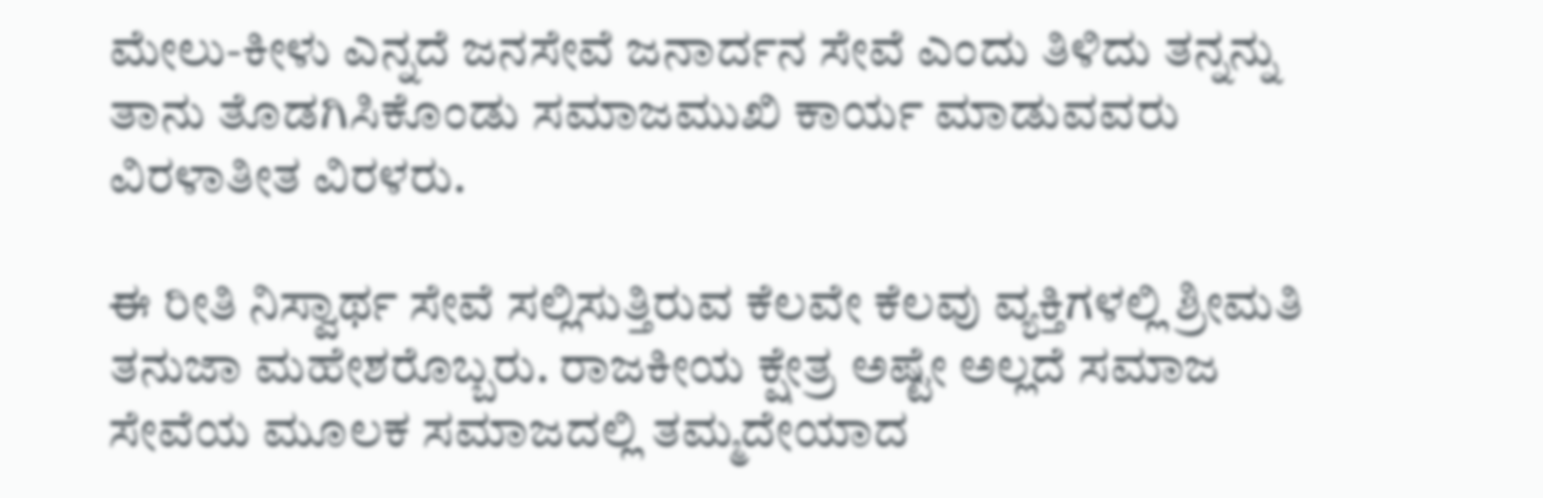ಮೇಲು-ಕೀಳು ಎನ್ನದೆ ಜನಸೇವೆ ಜನಾರ್ದನ ಸೇವೆ ಎಂದು ತಿಳಿದು ತನ್ನನ್ನು ತಾನು ತೊಡಗಿಸಿಕೊಂಡು ಸಮಾಜಮುಖಿ ಕಾರ್ಯ ಮಾಡುವವರು ವಿರಳಾತೀತ ವಿರಳರು.

ಈ ರೀತಿ ನಿಸ್ವಾರ್ಥ ಸೇವೆ ಸಲ್ಲಿಸುತ್ತಿರುವ ಕೆಲವೇ ಕೆಲವು ವ್ಯಕ್ತಿಗಳಲ್ಲಿ ಶ್ರೀಮತಿ ತನುಜಾ ಮಹೇಶರೊಬ್ಬರು. ರಾಜಕೀಯ ಕ್ಷೇತ್ರ ಅಷ್ಟೇ ಅಲ್ಲದೆ ಸಮಾಜ ಸೇವೆಯ ಮೂಲಕ ಸಮಾಜದಲ್ಲಿ ತಮ್ಮದೇಯಾದ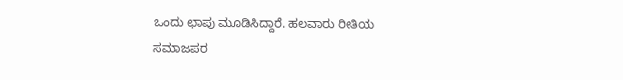ಒಂದು ಛಾಪು ಮೂಡಿಸಿದ್ದಾರೆ. ಹಲವಾರು ರೀತಿಯ ಸಮಾಜಪರ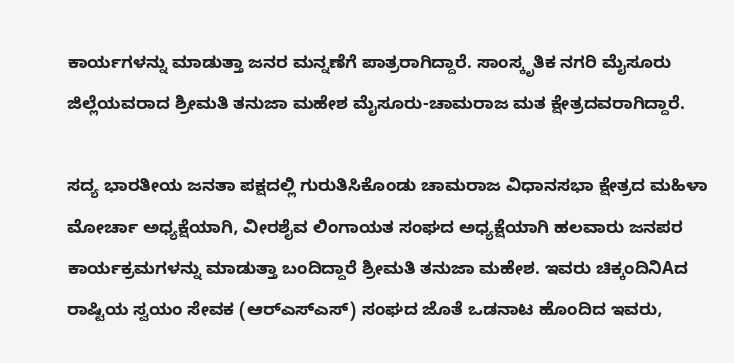ಕಾರ್ಯಗಳನ್ನು ಮಾಡುತ್ತಾ ಜನರ ಮನ್ನಣೆಗೆ ಪಾತ್ರರಾಗಿದ್ದಾರೆ. ಸಾಂಸ್ಕೃತಿಕ ನಗರಿ ಮೈಸೂರು ಜಿಲ್ಲೆಯವರಾದ ಶ್ರೀಮತಿ ತನುಜಾ ಮಹೇಶ ಮೈಸೂರು-ಚಾಮರಾಜ ಮತ ಕ್ಷೇತ್ರದವರಾಗಿದ್ದಾರೆ.

ಸದ್ಯ ಭಾರತೀಯ ಜನತಾ ಪಕ್ಷದಲ್ಲಿ ಗುರುತಿಸಿಕೊಂಡು ಚಾಮರಾಜ ವಿಧಾನಸಭಾ ಕ್ಷೇತ್ರದ ಮಹಿಳಾ ಮೋರ್ಚಾ ಅಧ್ಯಕ್ಷೆಯಾಗಿ, ವೀರಶೈವ ಲಿಂಗಾಯತ ಸಂಘದ ಅಧ್ಯಕ್ಷೆಯಾಗಿ ಹಲವಾರು ಜನಪರ ಕಾರ್ಯಕ್ರಮಗಳನ್ನು ಮಾಡುತ್ತಾ ಬಂದಿದ್ದಾರೆ ಶ್ರೀಮತಿ ತನುಜಾ ಮಹೇಶ. ಇವರು ಚಿಕ್ಕಂದಿನಿAದ ರಾಷ್ಟಿಯ ಸ್ವಯಂ ಸೇವಕ (ಆರ್‌ಎಸ್‌ಎಸ್) ಸಂಘದ ಜೊತೆ ಒಡನಾಟ ಹೊಂದಿದ ಇವರು,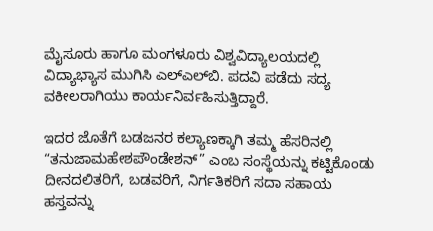ಮೈಸೂರು ಹಾಗೂ ಮಂಗಳೂರು ವಿಶ್ವವಿದ್ಯಾಲಯದಲ್ಲಿ ವಿದ್ಯಾಭ್ಯಾಸ ಮುಗಿಸಿ ಎಲ್‌ಎಲ್‌ಬಿ. ಪದವಿ ಪಡೆದು ಸದ್ಯ ವಕೀಲರಾಗಿಯು ಕಾರ್ಯನಿರ್ವಹಿಸುತ್ತಿದ್ದಾರೆ.

ಇದರ ಜೊತೆಗೆ ಬಡಜನರ ಕಲ್ಯಾಣಕ್ಕಾಗಿ ತಮ್ಮ ಹೆಸರಿನಲ್ಲಿ “ತನುಜಾಮಹೇಶಪೌಂಡೇಶನ್” ಎಂಬ ಸಂಸ್ಥೆಯನ್ನು ಕಟ್ಟಿಕೊಂಡು ದೀನದಲಿತರಿಗೆ, ಬಡವರಿಗೆ, ನಿರ್ಗತಿಕರಿಗೆ ಸದಾ ಸಹಾಯ ಹಸ್ತವನ್ನು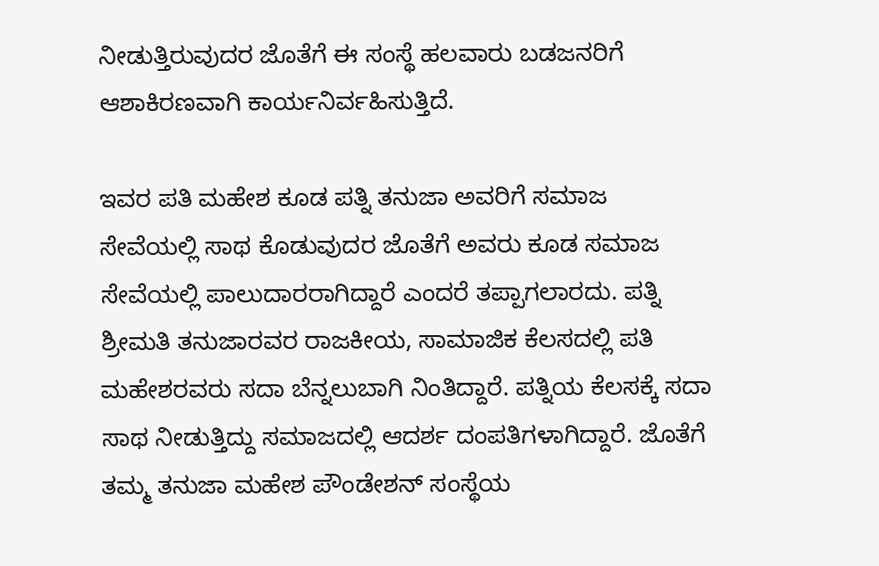ನೀಡುತ್ತಿರುವುದರ ಜೊತೆಗೆ ಈ ಸಂಸ್ಥೆ ಹಲವಾರು ಬಡಜನರಿಗೆ ಆಶಾಕಿರಣವಾಗಿ ಕಾರ್ಯನಿರ್ವಹಿಸುತ್ತಿದೆ.

ಇವರ ಪತಿ ಮಹೇಶ ಕೂಡ ಪತ್ನಿ ತನುಜಾ ಅವರಿಗೆ ಸಮಾಜ ಸೇವೆಯಲ್ಲಿ ಸಾಥ ಕೊಡುವುದರ ಜೊತೆಗೆ ಅವರು ಕೂಡ ಸಮಾಜ ಸೇವೆಯಲ್ಲಿ ಪಾಲುದಾರರಾಗಿದ್ದಾರೆ ಎಂದರೆ ತಪ್ಪಾಗಲಾರದು. ಪತ್ನಿ ಶ್ರೀಮತಿ ತನುಜಾರವರ ರಾಜಕೀಯ, ಸಾಮಾಜಿಕ ಕೆಲಸದಲ್ಲಿ ಪತಿ ಮಹೇಶರವರು ಸದಾ ಬೆನ್ನಲುಬಾಗಿ ನಿಂತಿದ್ದಾರೆ. ಪತ್ನಿಯ ಕೆಲಸಕ್ಕೆ ಸದಾ ಸಾಥ ನೀಡುತ್ತಿದ್ದು ಸಮಾಜದಲ್ಲಿ ಆದರ್ಶ ದಂಪತಿಗಳಾಗಿದ್ದಾರೆ. ಜೊತೆಗೆ ತಮ್ಮ ತನುಜಾ ಮಹೇಶ ಪೌಂಡೇಶನ್ ಸಂಸ್ಥೆಯ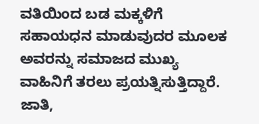ವತಿಯಿಂದ ಬಡ ಮಕ್ಕಳಿಗೆ ಸಹಾಯಧನ ಮಾಡುವುದರ ಮೂಲಕ ಅವರನ್ನು ಸಮಾಜದ ಮುಖ್ಯ ವಾಹಿನಿಗೆ ತರಲು ಪ್ರಯತ್ನಿಸುತ್ತಿದ್ದಾರೆ. ಜಾತಿ,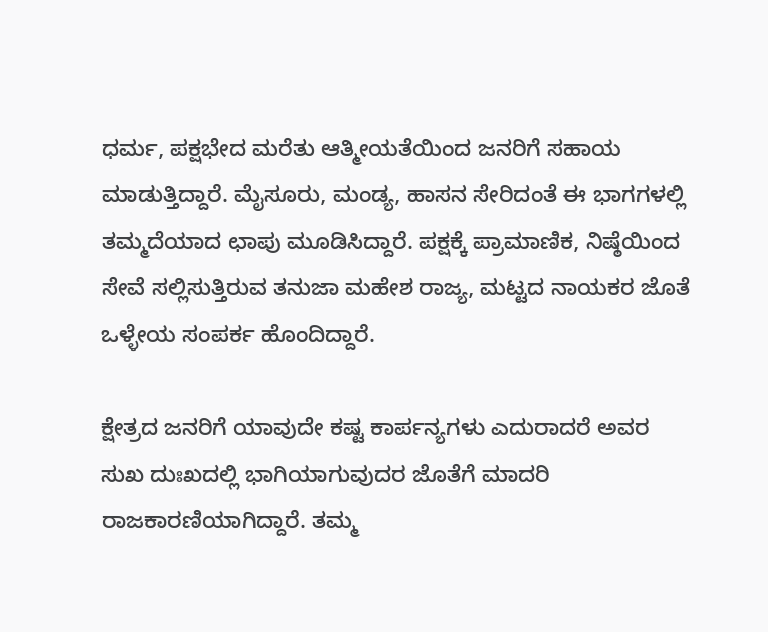ಧರ್ಮ, ಪಕ್ಷಭೇದ ಮರೆತು ಆತ್ಮೀಯತೆಯಿಂದ ಜನರಿಗೆ ಸಹಾಯ ಮಾಡುತ್ತಿದ್ದಾರೆ. ಮೈಸೂರು, ಮಂಡ್ಯ, ಹಾಸನ ಸೇರಿದಂತೆ ಈ ಭಾಗಗಳಲ್ಲಿ ತಮ್ಮದೆಯಾದ ಛಾಪು ಮೂಡಿಸಿದ್ದಾರೆ. ಪಕ್ಷಕ್ಕೆ ಪ್ರಾಮಾಣಿಕ, ನಿಷ್ಠೆಯಿಂದ ಸೇವೆ ಸಲ್ಲಿಸುತ್ತಿರುವ ತನುಜಾ ಮಹೇಶ ರಾಜ್ಯ, ಮಟ್ಟದ ನಾಯಕರ ಜೊತೆ ಒಳ್ಳೇಯ ಸಂಪರ್ಕ ಹೊಂದಿದ್ದಾರೆ.

ಕ್ಷೇತ್ರದ ಜನರಿಗೆ ಯಾವುದೇ ಕಷ್ಟ ಕಾರ್ಪನ್ಯಗಳು ಎದುರಾದರೆ ಅವರ ಸುಖ ದುಃಖದಲ್ಲಿ ಭಾಗಿಯಾಗುವುದರ ಜೊತೆಗೆ ಮಾದರಿ ರಾಜಕಾರಣಿಯಾಗಿದ್ದಾರೆ. ತಮ್ಮ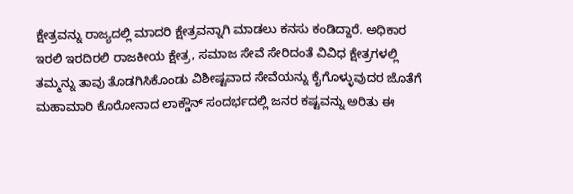ಕ್ಷೇತ್ರವನ್ನು ರಾಜ್ಯದಲ್ಲಿ ಮಾದರಿ ಕ್ಷೇತ್ರವನ್ನಾಗಿ ಮಾಡಲು ಕನಸು ಕಂಡಿದ್ದಾರೆ. ಅಧಿಕಾರ ಇರಲಿ ಇರದಿರಲಿ ರಾಜಕೀಯ ಕ್ಷೇತ್ರ, ಸಮಾಜ ಸೇವೆ ಸೇರಿದಂತೆ ವಿವಿಧ ಕ್ಷೇತ್ರಗಳಲ್ಲಿ ತಮ್ಮನ್ನು ತಾವು ತೊಡಗಿಸಿಕೊಂಡು ವಿಶೀಷ್ಟವಾದ ಸೇವೆಯನ್ನು ಕೈಗೊಳ್ಳುವುದರ ಜೊತೆಗೆ ಮಹಾಮಾರಿ ಕೊರೋನಾದ ಲಾಕ್ಡೌನ್ ಸಂದರ್ಭದಲ್ಲಿ ಜನರ ಕಷ್ಟವನ್ನು ಅರಿತು ಈ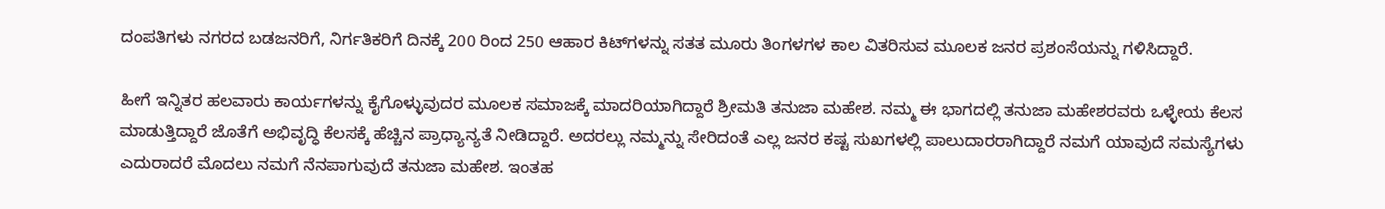ದಂಪತಿಗಳು ನಗರದ ಬಡಜನರಿಗೆ, ನಿರ್ಗತಿಕರಿಗೆ ದಿನಕ್ಕೆ 200 ರಿಂದ 250 ಆಹಾರ ಕಿಟ್‌ಗಳನ್ನು ಸತತ ಮೂರು ತಿಂಗಳಗಳ ಕಾಲ ವಿತರಿಸುವ ಮೂಲಕ ಜನರ ಪ್ರಶಂಸೆಯನ್ನು ಗಳಿಸಿದ್ದಾರೆ.

ಹೀಗೆ ಇನ್ನಿತರ ಹಲವಾರು ಕಾರ್ಯಗಳನ್ನು ಕೈಗೊಳ್ಳುವುದರ ಮೂಲಕ ಸಮಾಜಕ್ಕೆ ಮಾದರಿಯಾಗಿದ್ದಾರೆ ಶ್ರೀಮತಿ ತನುಜಾ ಮಹೇಶ. ನಮ್ಮ ಈ ಭಾಗದಲ್ಲಿ ತನುಜಾ ಮಹೇಶರವರು ಒಳ್ಳೇಯ ಕೆಲಸ ಮಾಡುತ್ತಿದ್ದಾರೆ ಜೊತೆಗೆ ಅಭಿವೃದ್ಧಿ ಕೆಲಸಕ್ಕೆ ಹೆಚ್ಚಿನ ಪ್ರಾಧ್ಯಾನ್ಯತೆ ನೀಡಿದ್ದಾರೆ. ಅದರಲ್ಲು ನಮ್ಮನ್ನು ಸೇರಿದಂತೆ ಎಲ್ಲ ಜನರ ಕಷ್ಟ ಸುಖಗಳಲ್ಲಿ ಪಾಲುದಾರರಾಗಿದ್ದಾರೆ ನಮಗೆ ಯಾವುದೆ ಸಮಸ್ಯೆಗಳು ಎದುರಾದರೆ ಮೊದಲು ನಮಗೆ ನೆನಪಾಗುವುದೆ ತನುಜಾ ಮಹೇಶ. ಇಂತಹ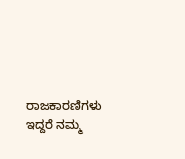ರಾಜಕಾರಣಿಗಳು ಇದ್ದರೆ ನಮ್ಮ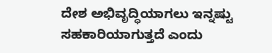ದೇಶ ಅಭಿವೃದ್ಧಿಯಾಗಲು ಇನ್ನಷ್ಟು ಸಹಕಾರಿಯಾಗುತ್ತದೆ ಎಂದು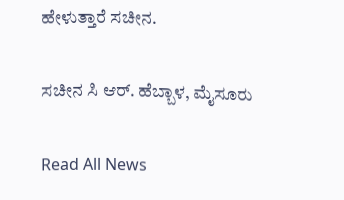ಹೇಳುತ್ತಾರೆ ಸಚೀನ.

ಸಚೀನ ಸಿ ಆರ್. ಹೆಬ್ಬಾಳ, ಮೈಸೂರು

Read All News